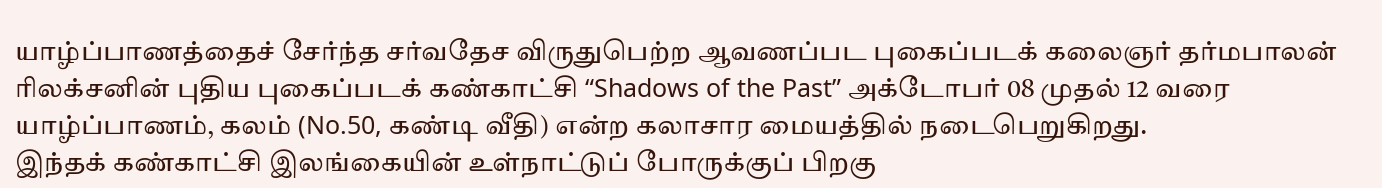யாழ்ப்பாணத்தைச் சேர்ந்த சர்வதேச விருதுபெற்ற ஆவணப்பட புகைப்படக் கலைஞர் தர்மபாலன் ரிலக்சனின் புதிய புகைப்படக் கண்காட்சி “Shadows of the Past” அக்டோபர் 08 முதல் 12 வரை யாழ்ப்பாணம், கலம் (No.50, கண்டி வீதி) என்ற கலாசார மையத்தில் நடைபெறுகிறது.
இந்தக் கண்காட்சி இலங்கையின் உள்நாட்டுப் போருக்குப் பிறகு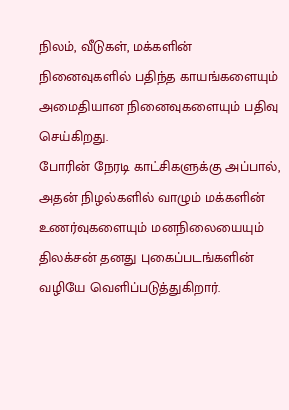நிலம், வீடுகள், மக்களின் நினைவுகளில் பதிந்த காயங்களையும் அமைதியான நினைவுகளையும் பதிவு செய்கிறது.
போரின் நேரடி காட்சிகளுக்கு அப்பால், அதன் நிழல்களில் வாழும் மக்களின் உணர்வுகளையும் மனநிலையையும் திலக்சன் தனது புகைப்படங்களின் வழியே வெளிப்படுத்துகிறார்.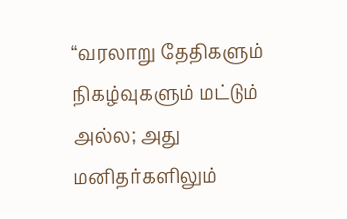“வரலாறு தேதிகளும் நிகழ்வுகளும் மட்டும் அல்ல; அது மனிதர்களிலும்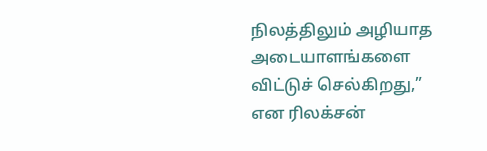நிலத்திலும் அழியாத அடையாளங்களை விட்டுச் செல்கிறது,” என ரிலக்சன்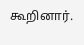கூறினார்.